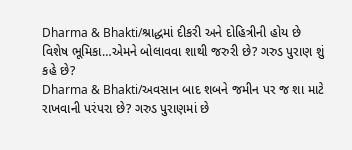Dharma & Bhakti/શ્રાદ્ધમાં દીકરી અને દોહિત્રીની હોય છે વિશેષ ભૂમિકા…એમને બોલાવવા શાથી જરુરી છે? ગરુડ પુરાણ શું કહે છે?
Dharma & Bhakti/અવસાન બાદ શબને જમીન પર જ શા માટે રાખવાની પરંપરા છે? ગરુડ પુરાણમાં છે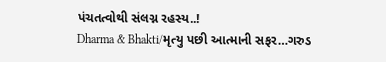પંચતત્વોથી સંલગ્ન રહસ્ય..!
Dharma & Bhakti/મૃત્યુ પછી આત્માની સફર…ગરુડ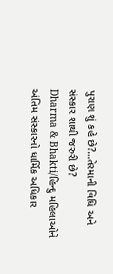પુરાણ શું કહે છે?…તેરમાની વિધિ અને સંસ્કાર શાથી જરુરી છે?
Dharma & Bhakti/હિન્દુ મહિલાઓને અંતિમ સંસ્કારનો ધાર્મિક અધિકાર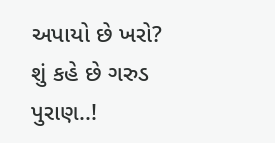અપાયો છે ખરો? શું કહે છે ગરુડ પુરાણ..!